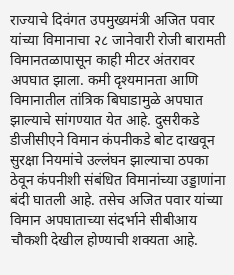राज्याचे दिवंगत उपमुख्यमंत्री अजित पवार यांच्या विमानाचा २८ जानेवारी रोजी बारामती विमानतळापासून काही मीटर अंतरावर अपघात झाला. कमी दृश्यमानता आणि विमानातील तांत्रिक बिघाडामुळे अपघात झाल्याचे सांगण्यात येत आहे. दुसरीकडे डीजीसीएने विमान कंपनीकडे बोट दाखवून सुरक्षा नियमांचे उल्लंघन झाल्याचा ठपका ठेवून कंपनीशी संबंधित विमानांच्या उड्डाणांना बंदी घातली आहे. तसेच अजित पवार यांच्या विमान अपघाताच्या संदर्भाने सीबीआय चौकशी देखील होण्याची शक्यता आहे.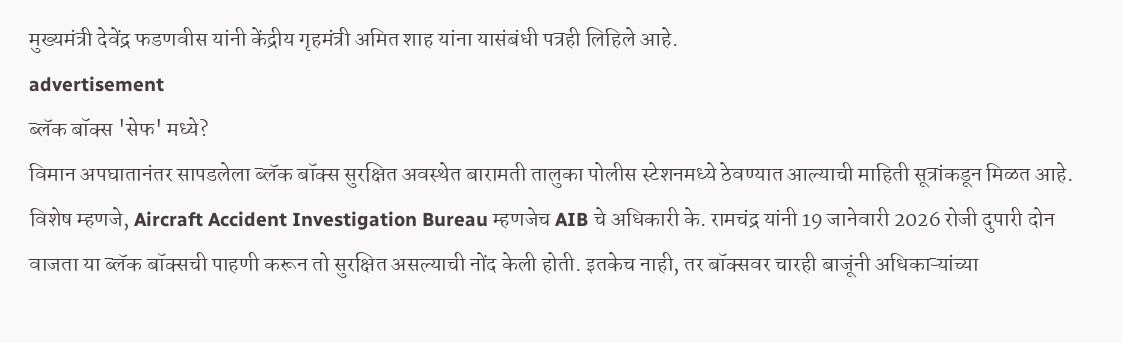मुख्यमंत्री देवेंद्र फडणवीस यांनी केंद्रीय गृहमंत्री अमित शाह यांना यासंबंधी पत्रही लिहिले आहे.
advertisement
ब्लॅक बॉक्स 'सेफ' मध्ये?
विमान अपघातानंतर सापडलेला ब्लॅक बॉक्स सुरक्षित अवस्थेत बारामती तालुका पोलीस स्टेशनमध्ये ठेवण्यात आल्याची माहिती सूत्रांकडून मिळत आहे. विशेष म्हणजे, Aircraft Accident Investigation Bureau म्हणजेच AIB चे अधिकारी के. रामचंद्र यांनी 19 जानेवारी 2026 रोजी दुपारी दोन वाजता या ब्लॅक बॉक्सची पाहणी करून तो सुरक्षित असल्याची नोंद केली होती. इतकेच नाही, तर बॉक्सवर चारही बाजूंनी अधिकाऱ्यांच्या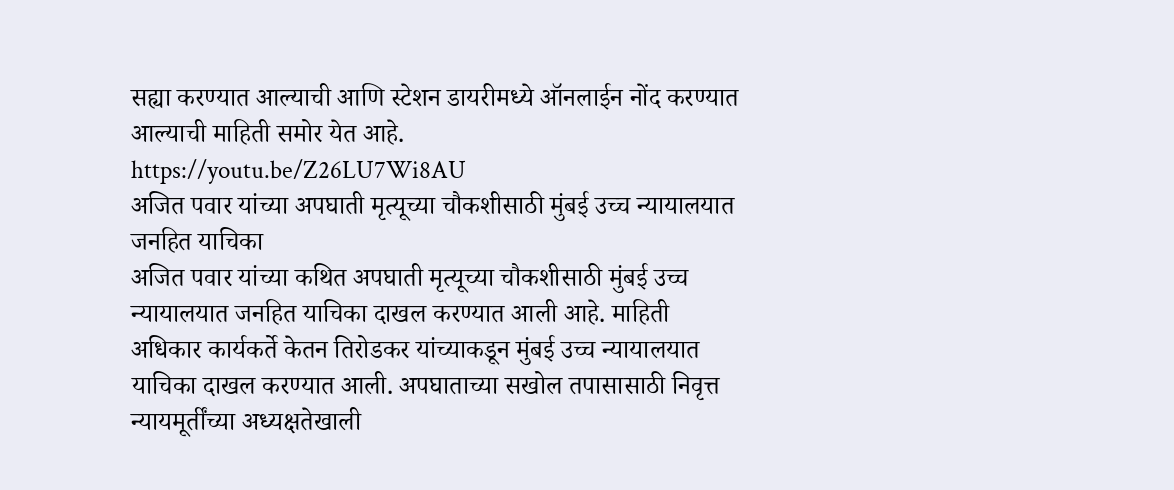सह्या करण्यात आल्याची आणि स्टेशन डायरीमध्ये ऑनलाईन नोंद करण्यात आल्याची माहिती समोर येत आहे.
https://youtu.be/Z26LU7Wi8AU
अजित पवार यांच्या अपघाती मृत्यूच्या चौकशीसाठी मुंबई उच्च न्यायालयात जनहित याचिका
अजित पवार यांच्या कथित अपघाती मृत्यूच्या चौकशीसाठी मुंबई उच्च न्यायालयात जनहित याचिका दाखल करण्यात आली आहे. माहिती अधिकार कार्यकर्ते केतन तिरोडकर यांच्याकडून मुंबई उच्च न्यायालयात याचिका दाखल करण्यात आली. अपघाताच्या सखोल तपासासाठी निवृत्त न्यायमूर्तींच्या अध्यक्षतेखाली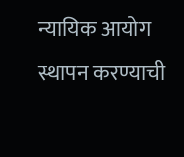न्यायिक आयोग स्थापन करण्याची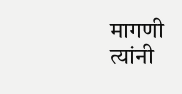मागणी त्यांनी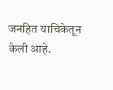जनहित याचिकेतून केली आहे.